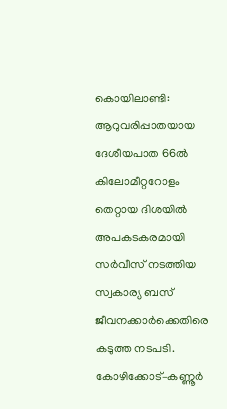കൊയിലാണ്ടി: ആറുവരിപ്പാതയായ ദേശീയപാത 66ൽ കിലോമീറ്ററോളം തെറ്റായ ദിശയിൽ അപകടകരമായി സർവീസ് നടത്തിയ സ്വകാര്യ ബസ് ജീവനക്കാർക്കെതിരെ കടുത്ത നടപടി. കോഴിക്കോട്–കണ്ണൂർ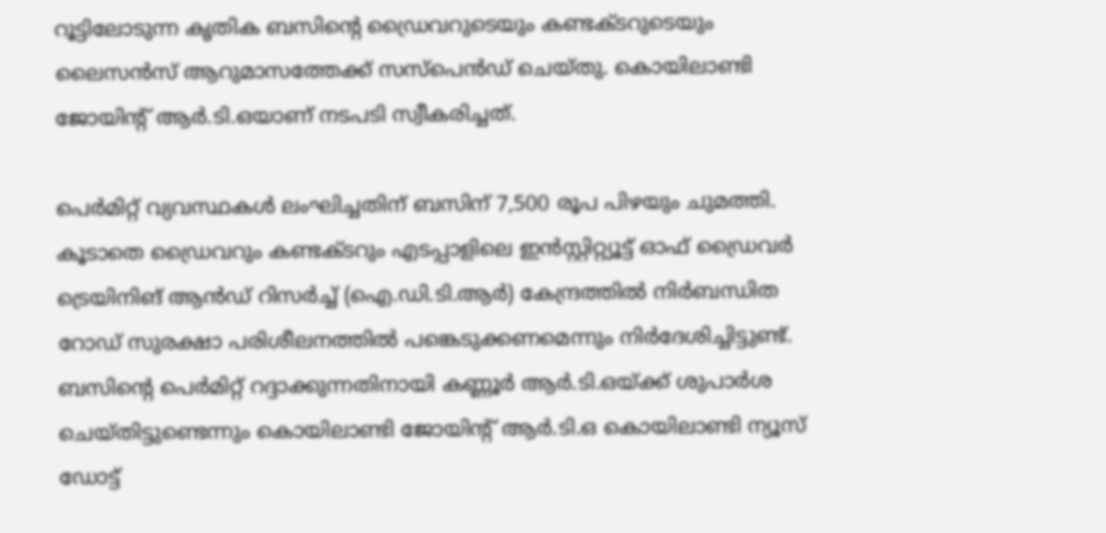റൂട്ടിലോടുന്ന കൃതിക ബസിന്റെ ഡ്രൈവറുടെയും കണ്ടക്ടറുടെയും ലൈസൻസ് ആറുമാസത്തേക്ക് സസ്‌പെൻഡ് ചെയ്തു. കൊയിലാണ്ടി ജോയിന്റ് ആർ.ടി.ഒയാണ് നടപടി സ്വീകരിച്ചത്.

പെർമിറ്റ് വ്യവസ്ഥകൾ ലംഘിച്ചതിന് ബസിന് 7,500 രൂപ പിഴയും ചുമത്തി. കൂടാതെ ഡ്രൈവറും കണ്ടക്ടറും എടപ്പാളിലെ ഇൻസ്റ്റിറ്റ്യൂട്ട് ഓഫ് ഡ്രൈവർ ട്രെയിനിങ് ആൻഡ് റിസർച്ച് (ഐ.ഡി.ടി.ആർ) കേന്ദ്രത്തിൽ നിർബന്ധിത റോഡ് സുരക്ഷാ പരിശീലനത്തിൽ പങ്കെടുക്കണമെന്നും നിർദേശിച്ചിട്ടുണ്ട്. ബസിന്റെ പെർമിറ്റ് റദ്ദാക്കുന്നതിനായി കണ്ണൂർ ആർ.ടി.ഒയ്ക്ക് ശുപാർശ ചെയ്തിട്ടുണ്ടെന്നും കൊയിലാണ്ടി ജോയിന്റ് ആർ.ടി.ഒ കൊയിലാണ്ടി ന്യൂസ് ഡോട്ട്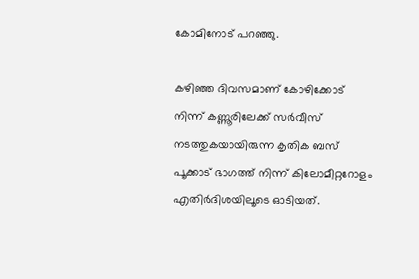കോമിനോട് പറഞ്ഞു.

കഴിഞ്ഞ ദിവസമാണ് കോഴിക്കോട് നിന്ന് കണ്ണൂരിലേക്ക് സർവീസ് നടത്തുകയായിരുന്ന കൃതിക ബസ് പൂക്കാട് ഭാഗത്ത് നിന്ന് കിലോമീറ്ററോളം എതിർദിശയിലൂടെ ഓടിയത്.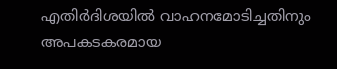എതിർദിശയിൽ വാഹനമോടിച്ചതിനും അപകടകരമായ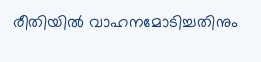രീതിയിൽ വാഹനമോടിച്ചതിനും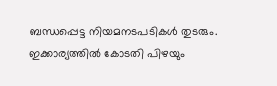ബന്ധപ്പെട്ട നിയമനടപടികൾ തുടരും. ഇക്കാര്യത്തിൽ കോടതി പിഴയും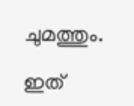ചുമത്തും.

ഇത്